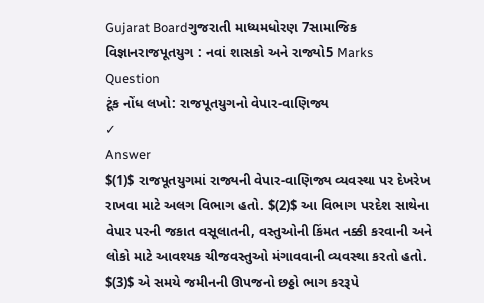Gujarat Boardગુજરાતી માધ્યમધોરણ 7સામાજિક વિજ્ઞાનરાજપૂતયુગ : નવાં શાસકો અને રાજ્યો5 Marks
Question
ટૂંક નોંધ લખો: રાજપૂતયુગનો વેપાર-વાણિજ્ય
✓
Answer
$(1)$ રાજપૂતયુગમાં રાજ્યની વેપાર-વાણિજ્ય વ્યવસ્થા પર દેખરેખ રાખવા માટે અલગ વિભાગ હતો. $(2)$ આ વિભાગ પરદેશ સાથેના વેપાર પરની જકાત વસૂલાતની, વસ્તુઓની કિંમત નક્કી કરવાની અને લોકો માટે આવશ્યક ચીજવસ્તુઓ મંગાવવાની વ્યવસ્થા કરતો હતો. $(3)$ એ સમયે જમીનની ઊપજનો છઠ્ઠો ભાગ કરરૂપે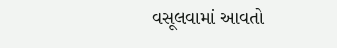વસૂલવામાં આવતો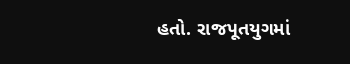હતો. રાજપૂતયુગમાં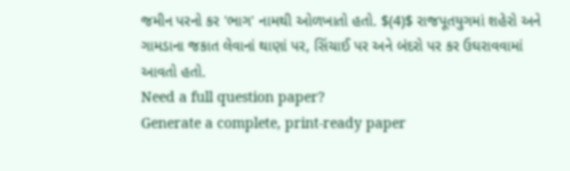જમીન પરનો કર 'ભાગ' નામથી ઓળખાતો હતો. $(4)$ રાજપૂતયુગમાં શહેરો અને ગામડાના જકાત લેવાનાં થાણાં પર, સિંચાઈ પર અને બંદરો પર કર ઉઘરાવવામાં આવતો હતો.
Need a full question paper?
Generate a complete, print-ready paper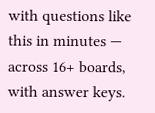with questions like this in minutes — across 16+ boards, with answer keys.